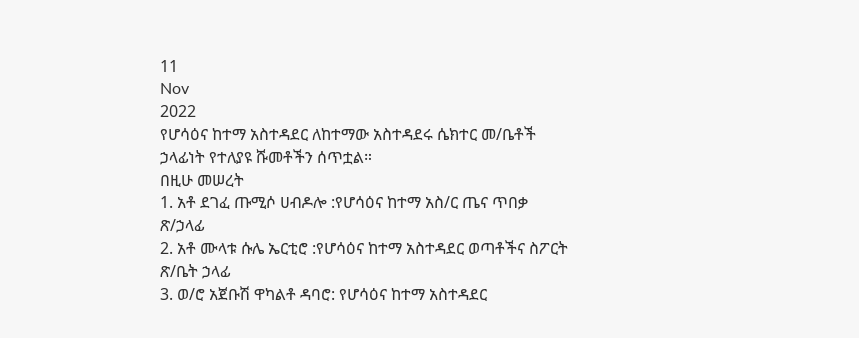11
Nov
2022
የሆሳዕና ከተማ አስተዳደር ለከተማው አስተዳደሩ ሴክተር መ/ቤቶች ኃላፊነት የተለያዩ ሹመቶችን ሰጥቷል።
በዚሁ መሠረት
1. አቶ ደገፈ ጡሚሶ ሀብዶሎ :የሆሳዕና ከተማ አስ/ር ጤና ጥበቃ ጽ/ኃላፊ
2. አቶ ሙላቱ ሱሌ ኤርቲሮ :የሆሳዕና ከተማ አስተዳደር ወጣቶችና ስፖርት ጽ/ቤት ኃላፊ
3. ወ/ሮ አጀቡሽ ዋካልቶ ዳባሮ: የሆሳዕና ከተማ አስተዳደር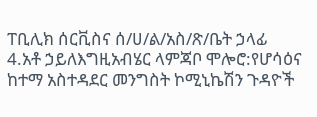ፐቢሊክ ሰርቪስና ሰ/ሀ/ል/አስ/ጽ/ቤት ኃላፊ
4.አቶ ኃይለእግዚአብሄር ላምጃቦ ሞሎሮ:የሆሳዕና ከተማ አስተዳደር መንግስት ኮሚኒኬሽን ጉዳዮች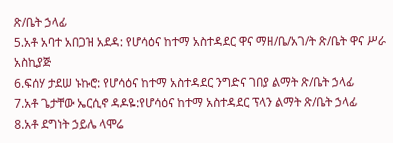ጽ/ቤት ኃላፊ
5.አቶ አባተ አበጋዝ አደዳ: የሆሳዕና ከተማ አስተዳደር ዋና ማዘ/ቤ/አገ/ት ጽ/ቤት ዋና ሥራ አስኪያጅ
6.ፍሰሃ ታደሠ ኑኩሮ: የሆሳዕና ከተማ አስተዳደር ንግድና ገበያ ልማት ጽ/ቤት ኃላፊ
7.አቶ ጌታቸው ኤርሲኖ ዳዶዬ:የሆሳዕና ከተማ አስተዳደር ፕላን ልማት ጽ/ቤት ኃላፊ
8.አቶ ደግነት ኃይሌ ላሞሬ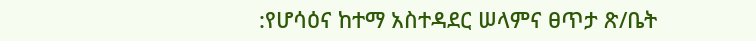:የሆሳዕና ከተማ አስተዳደር ሠላምና ፀጥታ ጽ/ቤት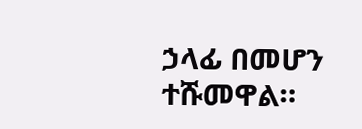ኃላፊ በመሆን ተሹመዋል።